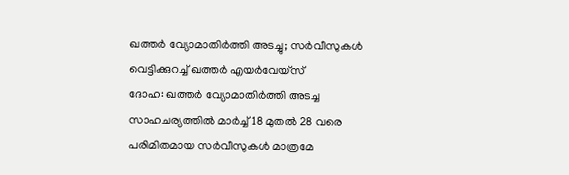ഖത്തർ വ്യോമാതിർത്തി അടച്ചു; സർവീസുകൾ വെട്ടിക്കുറച്ച് ഖത്തർ എയർവേയ്സ്
ദോഹ: ഖത്തർ വ്യോമാതിർത്തി അടച്ച സാഹചര്യത്തിൽ മാർച്ച് 18 മുതൽ 28 വരെ പരിമിതമായ സർവീസുകൾ മാത്രമേ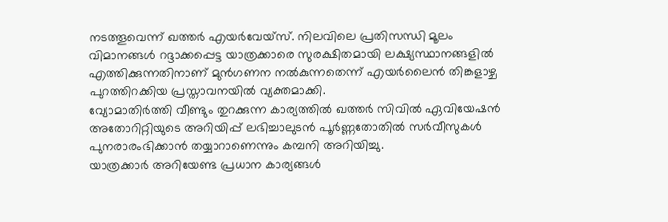നടത്തൂവെന്ന് ഖത്തർ എയർവേയ്സ്. നിലവിലെ പ്രതിസന്ധി മൂലം വിമാനങ്ങൾ റദ്ദാക്കപ്പെട്ട യാത്രക്കാരെ സുരക്ഷിതമായി ലക്ഷ്യസ്ഥാനങ്ങളിൽ എത്തിക്കുന്നതിനാണ് മുൻഗണന നൽകുന്നതെന്ന് എയർലൈൻ തിങ്കളാഴ്ച പുറത്തിറക്കിയ പ്രസ്താവനയിൽ വ്യക്തമാക്കി.
വ്യോമാതിർത്തി വീണ്ടും തുറക്കുന്ന കാര്യത്തിൽ ഖത്തർ സിവിൽ ഏവിയേഷൻ അതോറിറ്റിയുടെ അറിയിപ്പ് ലഭിച്ചാലുടൻ പൂർണ്ണതോതിൽ സർവീസുകൾ പുനരാരംഭിക്കാൻ തയ്യാറാണെന്നും കമ്പനി അറിയിച്ചു.
യാത്രക്കാർ അറിയേണ്ട പ്രധാന കാര്യങ്ങൾ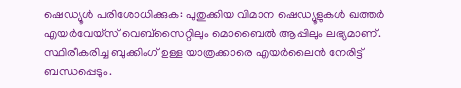ഷെഡ്യൂൾ പരിശോധിക്കുക: പുതുക്കിയ വിമാന ഷെഡ്യൂളുകൾ ഖത്തർ എയർവേയ്സ് വെബ്സൈറ്റിലും മൊബൈൽ ആപ്പിലും ലഭ്യമാണ്. സ്ഥിരീകരിച്ച ബുക്കിംഗ് ഉള്ള യാത്രക്കാരെ എയർലൈൻ നേരിട്ട് ബന്ധപ്പെടും.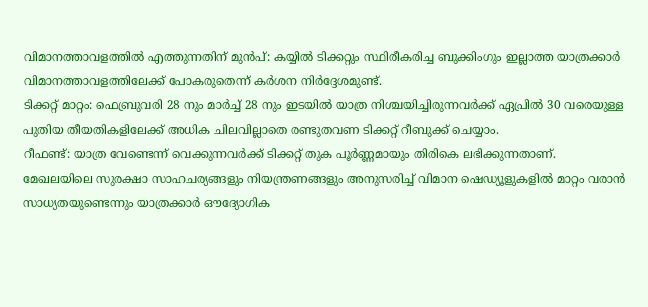വിമാനത്താവളത്തിൽ എത്തുന്നതിന് മുൻപ്: കയ്യിൽ ടിക്കറ്റും സ്ഥിരീകരിച്ച ബുക്കിംഗും ഇല്ലാത്ത യാത്രക്കാർ വിമാനത്താവളത്തിലേക്ക് പോകരുതെന്ന് കർശന നിർദ്ദേശമുണ്ട്.
ടിക്കറ്റ് മാറ്റം: ഫെബ്രുവരി 28 നും മാർച്ച് 28 നും ഇടയിൽ യാത്ര നിശ്ചയിച്ചിരുന്നവർക്ക് ഏപ്രിൽ 30 വരെയുള്ള പുതിയ തീയതികളിലേക്ക് അധിക ചിലവില്ലാതെ രണ്ടുതവണ ടിക്കറ്റ് റീബുക്ക് ചെയ്യാം.
റീഫണ്ട്: യാത്ര വേണ്ടെന്ന് വെക്കുന്നവർക്ക് ടിക്കറ്റ് തുക പൂർണ്ണമായും തിരികെ ലഭിക്കുന്നതാണ്.
മേഖലയിലെ സുരക്ഷാ സാഹചര്യങ്ങളും നിയന്ത്രണങ്ങളും അനുസരിച്ച് വിമാന ഷെഡ്യൂളുകളിൽ മാറ്റം വരാൻ സാധ്യതയുണ്ടെന്നും യാത്രക്കാർ ഔദ്യോഗിക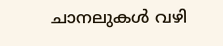ചാനലുകൾ വഴി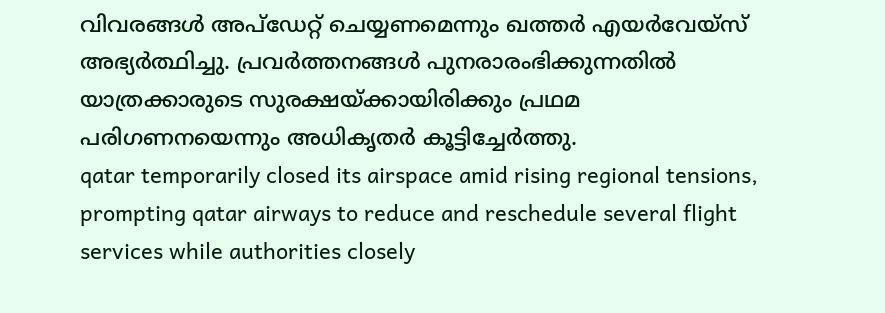വിവരങ്ങൾ അപ്ഡേറ്റ് ചെയ്യണമെന്നും ഖത്തർ എയർവേയ്സ് അഭ്യർത്ഥിച്ചു. പ്രവർത്തനങ്ങൾ പുനരാരംഭിക്കുന്നതിൽ യാത്രക്കാരുടെ സുരക്ഷയ്ക്കായിരിക്കും പ്രഥമ പരിഗണനയെന്നും അധികൃതർ കൂട്ടിച്ചേർത്തു.
qatar temporarily closed its airspace amid rising regional tensions, prompting qatar airways to reduce and reschedule several flight services while authorities closely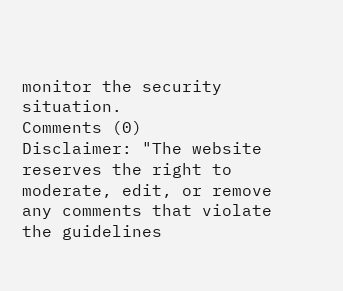monitor the security situation.
Comments (0)
Disclaimer: "The website reserves the right to moderate, edit, or remove any comments that violate the guidelines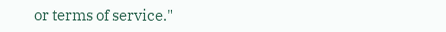or terms of service."